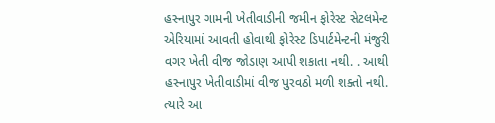હસ્નાપુર ગામની ખેતીવાડીની જમીન ફોરેસ્ટ સેટલમેન્ટ એરિયામાં આવતી હોવાથી ફોરેસ્ટ ડિપાર્ટમેન્ટની મંજુરી વગર ખેતી વીજ જોડાણ આપી શકાતા નથી. . આથી હસ્નાપુર ખેતીવાડીમાં વીજ પુરવઠો મળી શક્તો નથી. ત્યારે આ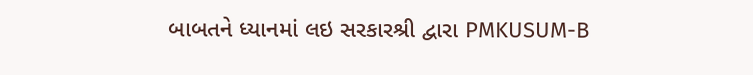બાબતને ધ્યાનમાં લઇ સરકારશ્રી દ્વારા PMKUSUM-B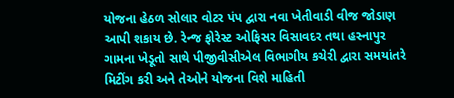યોજના હેઠળ સોલાર વોટર પંપ દ્વારા નવા ખેતીવાડી વીજ જોડાણ આપી શકાય છે. રેન્જ ફોરેસ્ટ ઓફિસર વિસાવદર તથા હસ્નાપુર ગામના ખેડૂતો સાથે પીજીવીસીએલ વિભાગીય કચેરી દ્વારા સમયાંતરે મિટીંગ કરી અને તેઓને યોજના વિશે માહિતી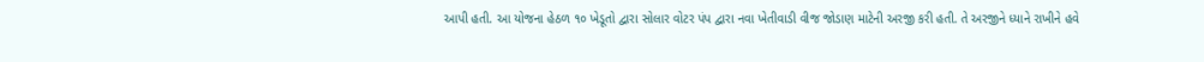આપી હતી. આ યોજના હેઠળ ૧૦ ખેડૂતો દ્વારા સોલાર વોટર પંપ દ્વારા નવા ખેતીવાડી વીજ જોડાણ માટેની અરજી કરી હતી. તે અરજીને ધ્યાને રાખીને હવે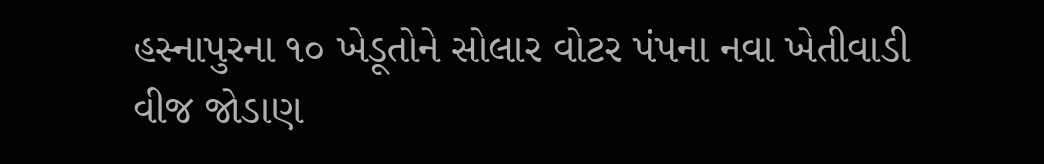હસ્નાપુરના ૧૦ ખેડૂતોને સોલાર વોટર પંપના નવા ખેતીવાડી વીજ જોડાણ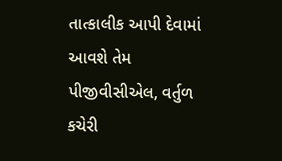તાત્કાલીક આપી દેવામાં આવશે તેમ પીજીવીસીએલ, વર્તુળ કચેરી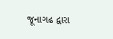જૂનાગઢ દ્વારા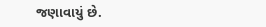જણાવાયું છે.